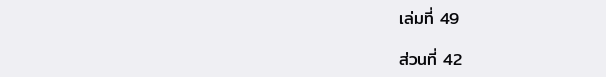เล่มที่ 49

ส่วนที่ 42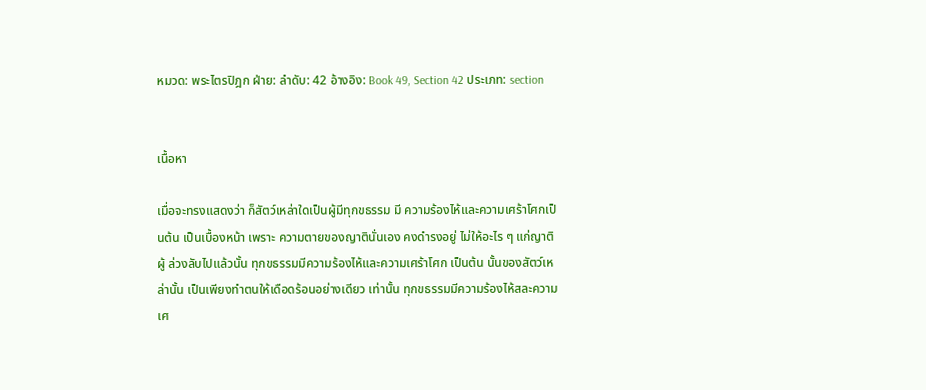หมวด: พระไตรปิฎก ฝ่าย: ลำดับ: 42 อ้างอิง: Book 49, Section 42 ประเภท: section


เนื้อหา

เมื่อจะทรงแสดงว่า ก็สัตว์เหล่าใดเป็นผู้มีทุกขธรรม มี ความร้องไห้และความเศร้าโศกเป็นต้น เป็นเบื้องหน้า เพราะ ความตายของญาตินั่นเอง คงดำรงอยู่ ไม่ให้อะไร ๆ แก่ญาติผู้ ล่วงลับไปแล้วนั้น ทุกขธรรมมีความร้องไห้และความเศร้าโศก เป็นต้น นั้นของสัตว์เหล่านั้น เป็นเพียงทำตนให้เดือดร้อนอย่างเดียว เท่านั้น ทุกขธรรมมีความร้องไห้สละความเศ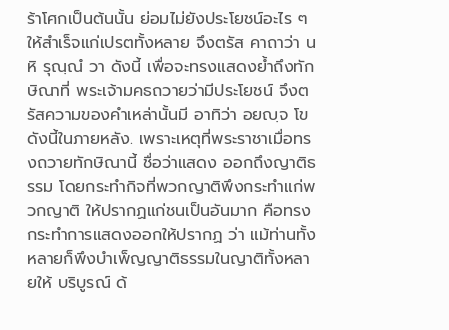ร้าโศกเป็นต้นนั้น ย่อมไม่ยังประโยชน์อะไร ๆ ให้สำเร็จแก่เปรตทั้งหลาย จึงตรัส คาถาว่า น หิ รุณฺณํ วา ดังนี้ เพื่อจะทรงแสดงย้ำถึงทักษิณาที่ พระเจ้ามคธถวายว่ามีประโยชน์ จึงตรัสความของคำเหล่านั้นมี อาทิว่า อยญฺจ โข ดังนี้ในภายหลัง. เพราะเหตุที่พระราชาเมื่อทรงถวายทักษิณานี้ ชื่อว่าแสดง ออกถึงญาติธรรม โดยกระทำกิจที่พวกญาติพึงกระทำแก่พวกญาติ ให้ปรากฏแก่ชนเป็นอันมาก คือทรงกระทำการแสดงออกให้ปรากฏ ว่า แม้ท่านทั้งหลายก็พึงบำเพ็ญญาติธรรมในญาติทั้งหลายให้ บริบูรณ์ ด้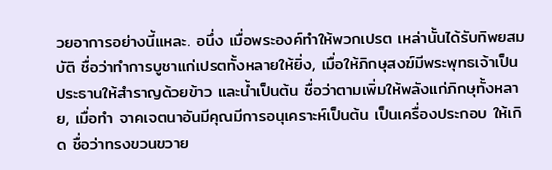วยอาการอย่างนี้แหละ. อนึ่ง เมื่อพระองค์ทำให้พวกเปรต เหล่านั้นได้รับทิพยสมบัติ ชื่อว่าทำการบูชาแก่เปรตทั้งหลายให้ยิ่ง, เมื่อให้ภิกษุสงฆ์มีพระพุทธเจ้าเป็นประธานให้สำราญด้วยข้าว และน้ำเป็นต้น ชื่อว่าตามเพิ่มให้พลังแก่ภิกษุทั้งหลาย, เมื่อทำ จาคเจตนาอันมีคุณมีการอนุเคราะห์เป็นต้น เป็นเครื่องประกอบ ให้เกิด ชื่อว่าทรงขวนขวาย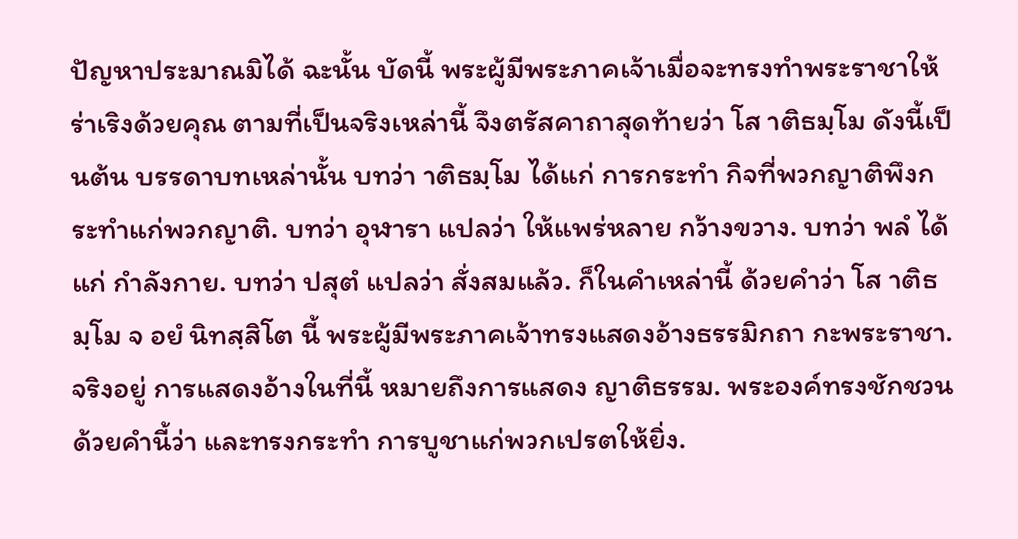ปัญหาประมาณมิได้ ฉะนั้น บัดนี้ พระผู้มีพระภาคเจ้าเมื่อจะทรงทำพระราชาให้ร่าเริงด้วยคุณ ตามที่เป็นจริงเหล่านี้ จึงตรัสคาถาสุดท้ายว่า โส าติธมฺโม ดังนี้เป็นต้น บรรดาบทเหล่านั้น บทว่า าติธมฺโม ได้แก่ การกระทำ กิจที่พวกญาติพึงกระทำแก่พวกญาติ. บทว่า อุฬารา แปลว่า ให้แพร่หลาย กว้างขวาง. บทว่า พลํ ได้แก่ กำลังกาย. บทว่า ปสุตํ แปลว่า สั่งสมแล้ว. ก็ในคำเหล่านี้ ด้วยคำว่า โส าติธมฺโม จ อยํ นิทสฺสิโต นี้ พระผู้มีพระภาคเจ้าทรงแสดงอ้างธรรมิกถา กะพระราชา. จริงอยู่ การแสดงอ้างในที่นี้ หมายถึงการแสดง ญาติธรรม. พระองค์ทรงชักชวนด้วยคำนี้ว่า และทรงกระทำ การบูชาแก่พวกเปรตให้ยิ่ง.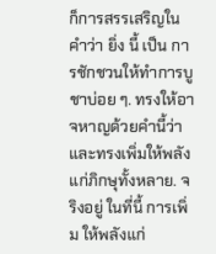ก็การสรรเสริญในคำว่า ยิ่ง นี้ เป็น การชักชวนให้ทำการบูชาบ่อย ๆ. ทรงให้อาจหาญด้วยคำนี้ว่า และทรงเพิ่มให้พลังแก่ภิกษุทั้งหลาย. จริงอยู่ ในที่นี้ การเพิ่ม ให้พลังแก่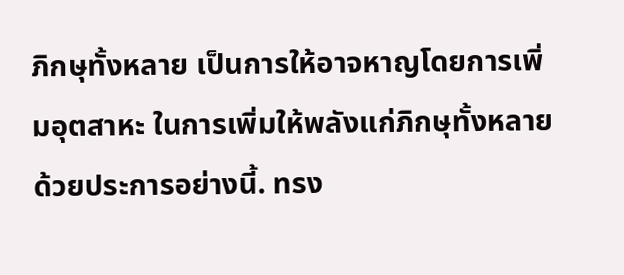ภิกษุทั้งหลาย เป็นการให้อาจหาญโดยการเพิ่มอุตสาหะ ในการเพิ่มให้พลังแก่ภิกษุทั้งหลาย ด้วยประการอย่างนี้. ทรง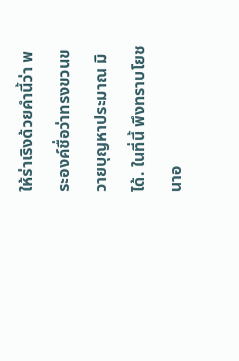ให้ร่าเริงด้วยคำนี้ว่า พระองค์ชื่อว่าทรงขวนขวายบุญหาประมาณ มิได้. ในที่นี้ พึงทราบโยชนาอ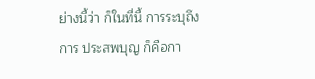ย่างนี้ว่า ก็ในที่นี้ การระบุถึงการ ประสพบุญ ก็คือกา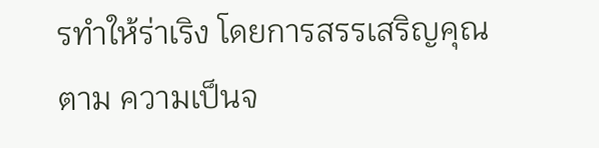รทำให้ร่าเริง โดยการสรรเสริญคุณตาม ความเป็นจ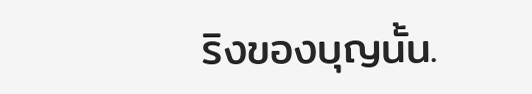ริงของบุญนั้น.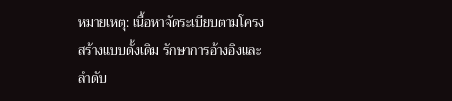หมายเหตุ: เนื้อหาจัดระเบียบตามโครงสร้างแบบดั้งเดิม รักษาการอ้างอิงและลำดับ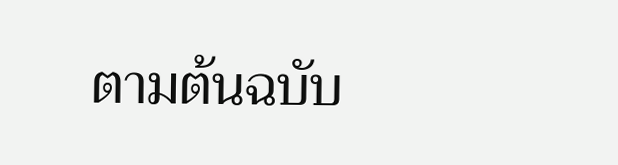ตามต้นฉบับ